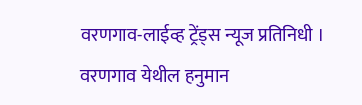वरणगाव-लाईव्ह ट्रेंड्स न्यूज प्रतिनिधी । वरणगाव येथील हनुमान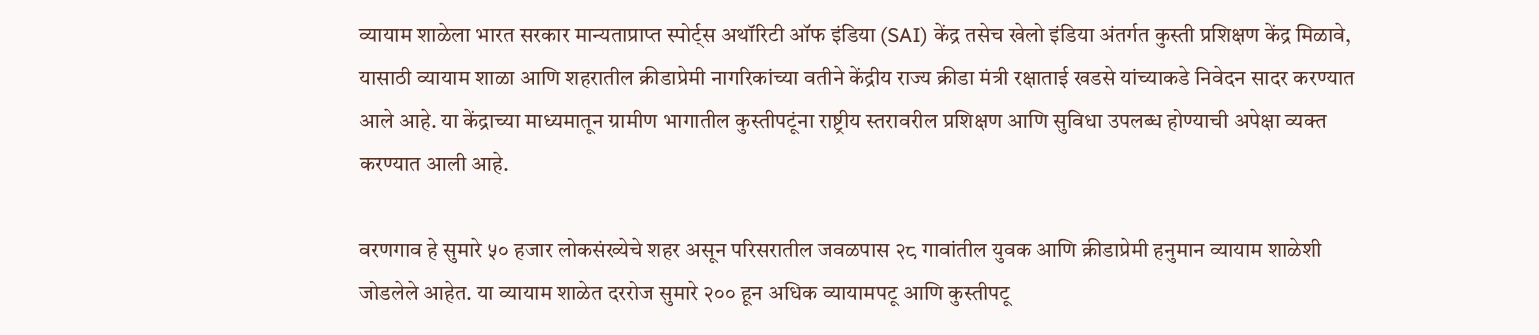व्यायाम शाळेला भारत सरकार मान्यताप्राप्त स्पोर्ट्स अथॉरिटी ऑफ इंडिया (SAI) केंद्र तसेच खेलो इंडिया अंतर्गत कुस्ती प्रशिक्षण केंद्र मिळावे, यासाठी व्यायाम शाळा आणि शहरातील क्रीडाप्रेमी नागरिकांच्या वतीने केंद्रीय राज्य क्रीडा मंत्री रक्षाताई खडसे यांच्याकडे निवेदन सादर करण्यात आले आहे. या केंद्राच्या माध्यमातून ग्रामीण भागातील कुस्तीपटूंना राष्ट्रीय स्तरावरील प्रशिक्षण आणि सुविधा उपलब्ध होण्याची अपेक्षा व्यक्त करण्यात आली आहे.

वरणगाव हे सुमारे ५० हजार लोकसंख्येचे शहर असून परिसरातील जवळपास २८ गावांतील युवक आणि क्रीडाप्रेमी हनुमान व्यायाम शाळेशी जोडलेले आहेत. या व्यायाम शाळेत दररोज सुमारे २०० हून अधिक व्यायामपटू आणि कुस्तीपटू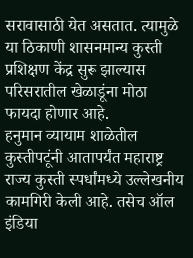सरावासाठी येत असतात. त्यामुळे या ठिकाणी शासनमान्य कुस्ती प्रशिक्षण केंद्र सुरू झाल्यास परिसरातील खेळाडूंना मोठा फायदा होणार आहे.
हनुमान व्यायाम शाळेतील कुस्तीपटूंनी आतापर्यंत महाराष्ट्र राज्य कुस्ती स्पर्धांमध्ये उल्लेखनीय कामगिरी केली आहे. तसेच ऑल इंडिया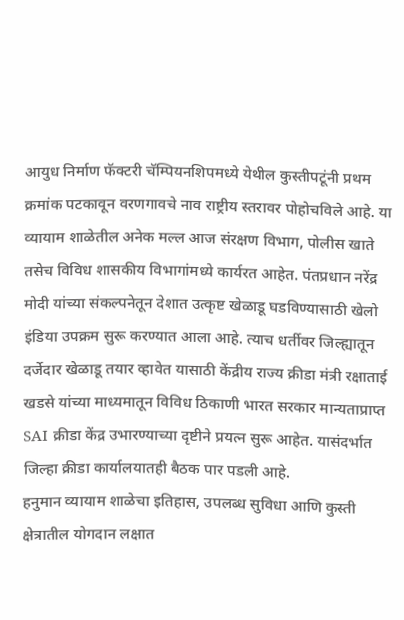आयुध निर्माण फॅक्टरी चॅम्पियनशिपमध्ये येथील कुस्तीपटूंनी प्रथम क्रमांक पटकावून वरणगावचे नाव राष्ट्रीय स्तरावर पोहोचविले आहे. या व्यायाम शाळेतील अनेक मल्ल आज संरक्षण विभाग, पोलीस खाते तसेच विविध शासकीय विभागांमध्ये कार्यरत आहेत. पंतप्रधान नरेंद्र मोदी यांच्या संकल्पनेतून देशात उत्कृष्ट खेळाडू घडविण्यासाठी खेलो इंडिया उपक्रम सुरू करण्यात आला आहे. त्याच धर्तीवर जिल्ह्यातून दर्जेदार खेळाडू तयार व्हावेत यासाठी केंद्रीय राज्य क्रीडा मंत्री रक्षाताई खडसे यांच्या माध्यमातून विविध ठिकाणी भारत सरकार मान्यताप्राप्त SAI क्रीडा केंद्र उभारण्याच्या दृष्टीने प्रयत्न सुरू आहेत. यासंदर्भात जिल्हा क्रीडा कार्यालयातही बैठक पार पडली आहे.
हनुमान व्यायाम शाळेचा इतिहास, उपलब्ध सुविधा आणि कुस्ती क्षेत्रातील योगदान लक्षात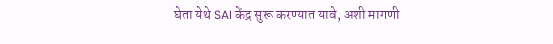घेता येथे SAI केंद्र सुरू करण्यात यावे, अशी मागणी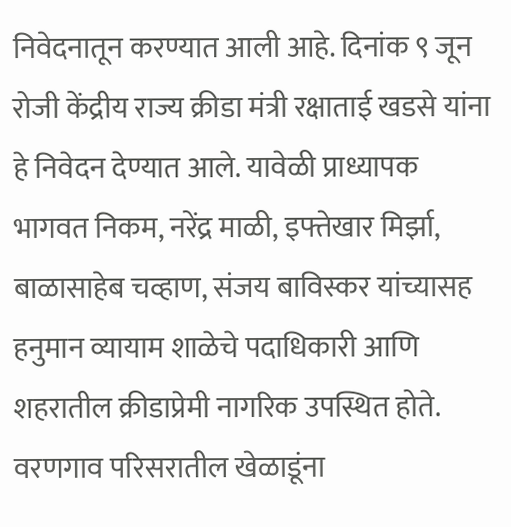निवेदनातून करण्यात आली आहे. दिनांक ९ जून रोजी केंद्रीय राज्य क्रीडा मंत्री रक्षाताई खडसे यांना हे निवेदन देण्यात आले. यावेळी प्राध्यापक भागवत निकम, नरेंद्र माळी, इफ्तेखार मिर्झा, बाळासाहेब चव्हाण, संजय बाविस्कर यांच्यासह हनुमान व्यायाम शाळेचे पदाधिकारी आणि शहरातील क्रीडाप्रेमी नागरिक उपस्थित होते. वरणगाव परिसरातील खेळाडूंना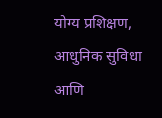योग्य प्रशिक्षण, आधुनिक सुविधा आणि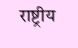राष्ट्रीय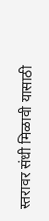स्तरावर संधी मिळावी यासाठी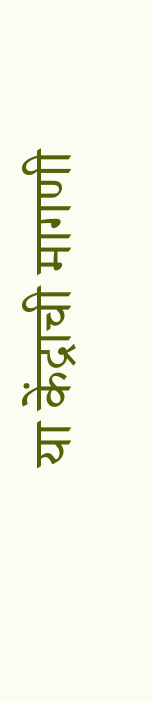या केंद्राची मागणी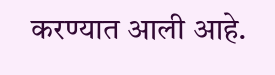करण्यात आली आहे.